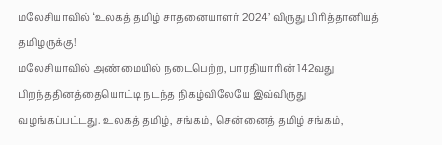மலேசியாவில் ‘உலகத் தமிழ் சாதனையாளர் 2024’ விருது பிரித்தானியத் தமிழருக்கு!
மலேசியாவில் அண்மையில் நடைபெற்ற, பாரதியாரின் 142வது பிறந்ததினத்தையொட்டி நடந்த நிகழ்விலேயே இவ்விருது வழங்கப்பட்டது. உலகத் தமிழ், சங்கம், சென்னைத் தமிழ் சங்கம்,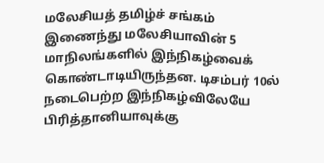மலேசியத் தமிழ்ச் சங்கம் இணைந்து மலேசியாவின் 5 மாநிலங்களில் இந்நிகழ்வைக் கொண்டாடியிருந்தன. டிசம்பர் 10ல் நடைபெற்ற இந்நிகழ்விலேயே பிரித்தானியாவுக்கு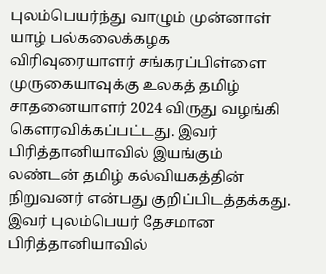புலம்பெயர்ந்து வாழும் முன்னாள் யாழ் பல்கலைக்கழக விரிவுரையாளர் சங்கரப்பிள்ளை முருகையாவுக்கு உலகத் தமிழ் சாதனையாளர் 2024 விருது வழங்கி கௌரவிக்கப்பட்டது. இவர் பிரித்தானியாவில் இயங்கும் லண்டன் தமிழ் கல்வியகத்தின் நிறுவனர் என்பது குறிப்பிடத்தக்கது. இவர் புலம்பெயர் தேசமான பிரித்தானியாவில்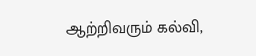ஆற்றிவரும் கல்வி,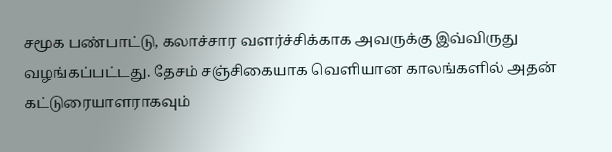சமூக பண்பாட்டு, கலாச்சார வளர்ச்சிக்காக அவருக்கு இவ்விருது வழங்கப்பட்டது. தேசம் சஞ்சிகையாக வெளியான காலங்களில் அதன் கட்டுரையாளராகவும்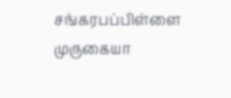சங்கரபப்பிள்ளை முருகையா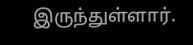இருந்துள்ளார்.